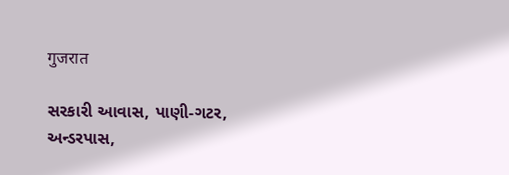गुजरात

સરકારી આવાસ, પાણી-ગટર, અન્ડરપાસ,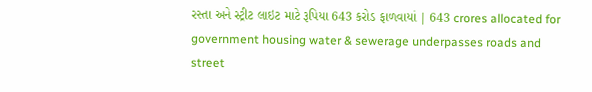રસ્તા અને સ્ટ્રીટ લાઇટ માટે રૂપિયા 643 કરોડ ફાળવાયાં | 643 crores allocated for government housing water & sewerage underpasses roads and street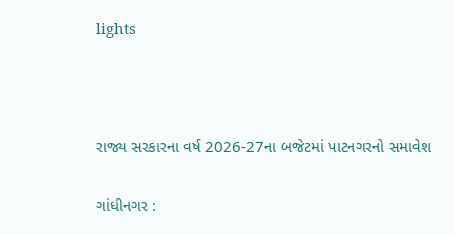lights



રાજ્ય સરકારના વર્ષ 2026-27ના બજેટમાં પાટનગરનો સમાવેશ

ગાંધીનગર :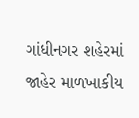ગાંધીનગર શહેરમાં જાહેર માળખાકીય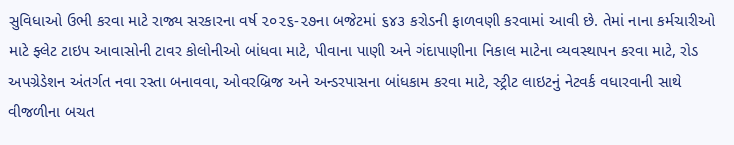સુવિધાઓ ઉભી કરવા માટે રાજ્ય સરકારના વર્ષ ૨૦૨૬-૨૭ના બજેટમાં ૬૪૩ કરોડની ફાળવણી કરવામાં આવી છે. તેમાં નાના કર્મચારીઓ માટે ફ્લેટ ટાઇપ આવાસોની ટાવર કોલોનીઓ બાંધવા માટે, પીવાના પાણી અને ગંદાપાણીના નિકાલ માટેના વ્યવસ્થાપન કરવા માટે, રોડ અપગ્રેડેશન અંતર્ગત નવા રસ્તા બનાવવા, ઓવરબ્રિજ અને અન્ડરપાસના બાંધકામ કરવા માટે, સ્ટ્રીટ લાઇટનું નેટવર્ક વધારવાની સાથે વીજળીના બચત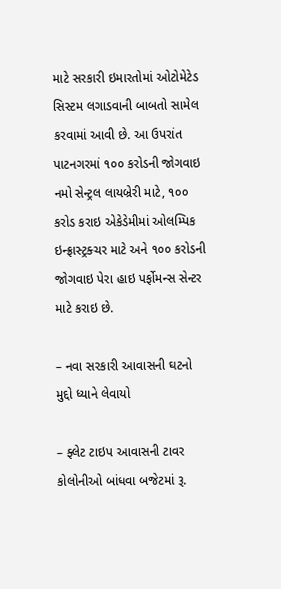માટે સરકારી ઇમારતોમાં ઓટોમેટેડ સિસ્ટમ લગાડવાની બાબતો સામેલ કરવામાં આવી છે. આ ઉપરાંત પાટનગરમાં ૧૦૦ કરોડની જોગવાઇ નમો સેન્ટ્રલ લાયબ્રેરી માટે, ૧૦૦ કરોડ કરાઇ એકેડેમીમાં ઓલમ્પિક ઇન્ફ્રાસ્ટ્રક્ચર માટે અને ૧૦૦ કરોડની જોગવાઇ પેરા હાઇ પર્ફોમન્સ સેન્ટર માટે કરાઇ છે.

– નવા સરકારી આવાસની ઘટનો મુદ્દો ધ્યાને લેવાયો

– ફ્લેટ ટાઇપ આવાસની ટાવર કોલોનીઓ બાંધવા બજેટમાં રૂ.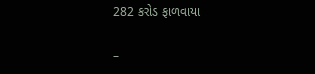282 કરોડ ફાળવાયા

–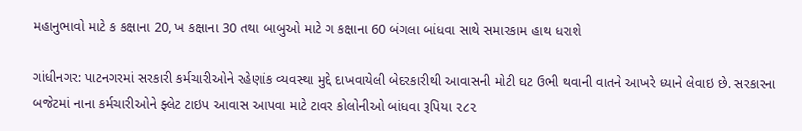મહાનુભાવો માટે ક કક્ષાના 20, ખ કક્ષાના 30 તથા બાબુઓ માટે ગ કક્ષાના 60 બંગલા બાંધવા સાથે સમારકામ હાથ ધરાશે

ગાંધીનગર: પાટનગરમાં સરકારી કર્મચારીઓને રહેણાંક વ્યવસ્થા મુદ્દે દાખવાયેલી બેદરકારીથી આવાસની મોટી ઘટ ઉભી થવાની વાતને આખરે ધ્યાને લેવાઇ છે. સરકારના બજેટમાં નાના કર્મચારીઓને ફ્લેટ ટાઇપ આવાસ આપવા માટે ટાવર કોલોનીઓ બાંધવા રૂપિયા ૨૮૨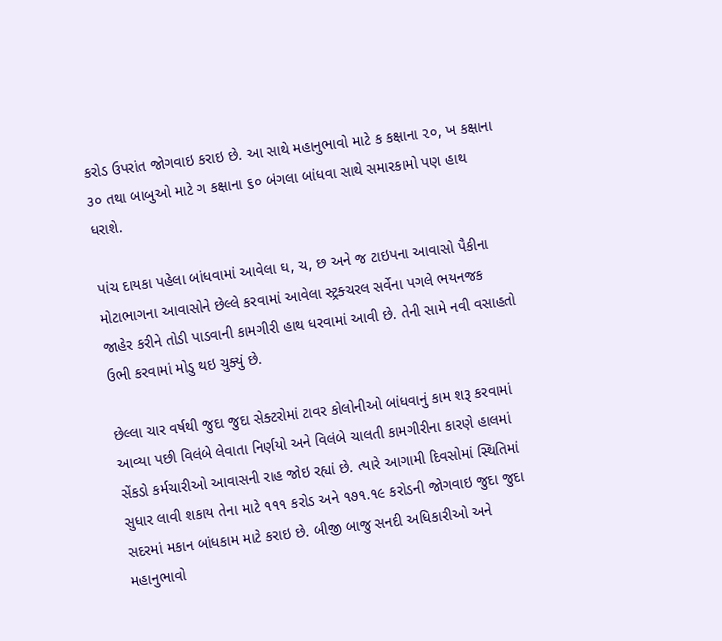કરોડ ઉપરાંત જોગવાઇ કરાઇ છે. આ સાથે મહાનુભાવો માટે ક કક્ષાના ૨૦, ખ કક્ષાના ૩૦ તથા બાબુઓ માટે ગ કક્ષાના ૬૦ બંગલા બાંધવા સાથે સમારકામો પણ હાથ ધરાશે.

પાંચ દાયકા પહેલા બાંધવામાં આવેલા ઘ, ચ, છ અને જ ટાઇપના આવાસો પૈકીના મોટાભાગના આવાસોને છેલ્લે કરવામાં આવેલા સ્ટ્રક્ચરલ સર્વેના પગલે ભયનજક જાહેર કરીને તોડી પાડવાની કામગીરી હાથ ધરવામાં આવી છે. તેની સામે નવી વસાહતો ઉભી કરવામાં મોડુ થઇ ચુક્યું છે.

છેલ્લા ચાર વર્ષથી જુદા જુદા સેક્ટરોમાં ટાવર કોલોનીઓ બાંધવાનું કામ શરૂ કરવામાં આવ્યા પછી વિલંબે લેવાતા નિર્ણયો અને વિલંબે ચાલતી કામગીરીના કારણે હાલમાં સેંકડો કર્મચારીઓ આવાસની રાહ જોઇ રહ્યાં છે. ત્યારે આગામી દિવસોમાં સ્થિતિમાં સુધાર લાવી શકાય તેના માટે ૧૧૧ કરોડ અને ૧૭૧.૧૯ કરોડની જોગવાઇ જુદા જુદા સદરમાં મકાન બાંધકામ માટે કરાઇ છે. બીજી બાજુ સનદી અધિકારીઓ અને મહાનુભાવો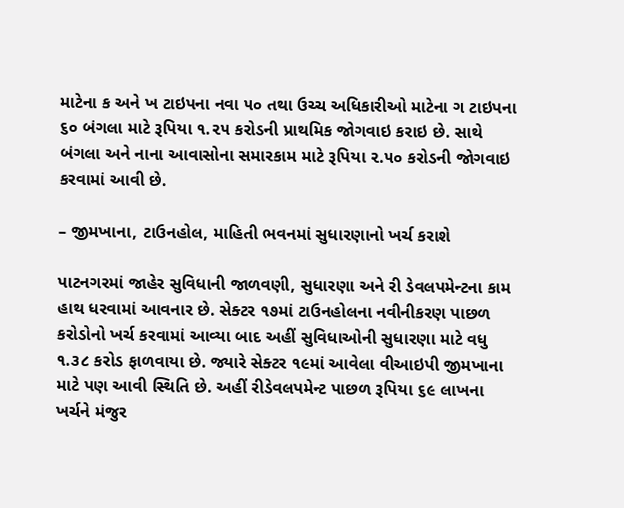માટેના ક અને ખ ટાઇપના નવા ૫૦ તથા ઉચ્ચ અધિકારીઓ માટેના ગ ટાઇપના ૬૦ બંગલા માટે રૂપિયા ૧.૨૫ કરોડની પ્રાથમિક જોગવાઇ કરાઇ છે. સાથે બંગલા અને નાના આવાસોના સમારકામ માટે રૂપિયા ૨.૫૦ કરોડની જોગવાઇ કરવામાં આવી છે.

– જીમખાના, ટાઉનહોલ, માહિતી ભવનમાં સુધારણાનો ખર્ચ કરાશે

પાટનગરમાં જાહેર સુવિધાની જાળવણી, સુધારણા અને રી ડેવલપમેન્ટના કામ હાથ ધરવામાં આવનાર છે. સેક્ટર ૧૭માં ટાઉનહોલના નવીનીકરણ પાછળ કરોડોનો ખર્ચ કરવામાં આવ્યા બાદ અહીં સુવિધાઓની સુધારણા માટે વધુ ૧.૩૮ કરોડ ફાળવાયા છે. જ્યારે સેક્ટર ૧૯માં આવેલા વીઆઇપી જીમખાના માટે પણ આવી સ્થિતિ છે. અહીં રીડેવલપમેન્ટ પાછળ રૂપિયા ૬૯ લાખના ખર્ચને મંજુર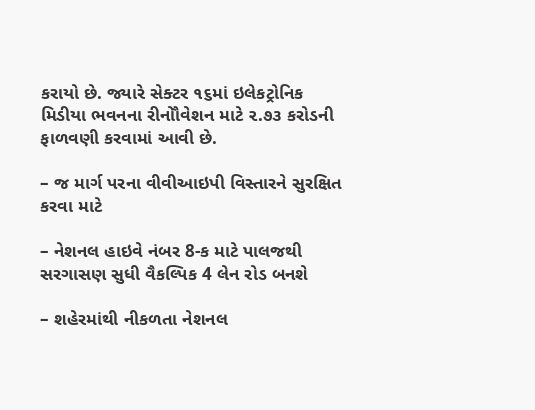કરાયો છે. જ્યારે સેક્ટર ૧૬માં ઇલેકટ્રોનિક મિડીયા ભવનના રીનોૌવેશન માટે ૨.૭૩ કરોડની ફાળવણી કરવામાં આવી છે.

– જ માર્ગ પરના વીવીઆઇપી વિસ્તારને સુરક્ષિત કરવા માટે

– નેશનલ હાઇવે નંબર 8-ક માટે પાલજથી સરગાસણ સુધી વૈકલ્પિક 4 લેન રોડ બનશે

– શહેરમાંથી નીકળતા નેશનલ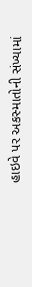હાઇવે પર અકસ્માતોની સંખ્યામાં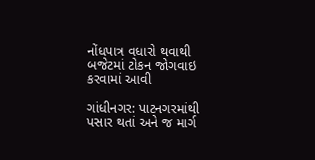નોંધપાત્ર વધારો થવાથી બજેટમાં ટોકન જોગવાઇ કરવામાં આવી

ગાંધીનગર: પાટનગરમાંથી પસાર થતાં અને જ માર્ગ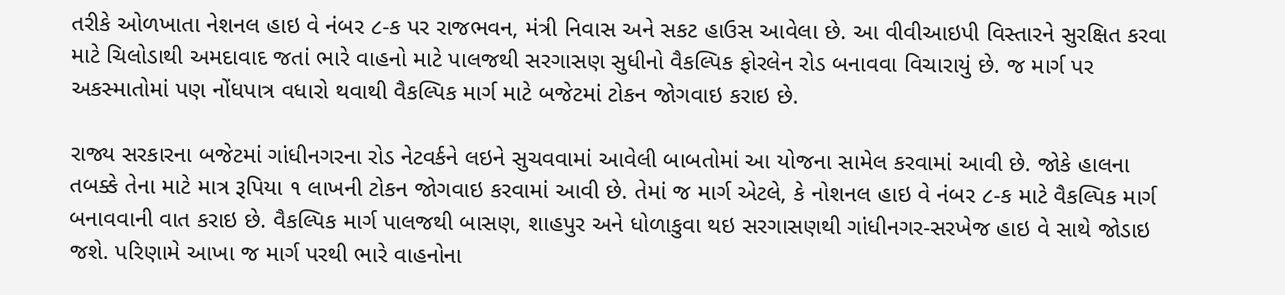તરીકે ઓળખાતા નેશનલ હાઇ વે નંબર ૮-ક પર રાજભવન, મંત્રી નિવાસ અને સકટ હાઉસ આવેલા છે. આ વીવીઆઇપી વિસ્તારને સુરક્ષિત કરવા માટે ચિલોડાથી અમદાવાદ જતાં ભારે વાહનો માટે પાલજથી સરગાસણ સુધીનો વૈકલ્પિક ફોરલેન રોડ બનાવવા વિચારાયું છે. જ માર્ગ પર અકસ્માતોમાં પણ નોંધપાત્ર વધારો થવાથી વૈકલ્પિક માર્ગ માટે બજેટમાં ટોકન જોગવાઇ કરાઇ છે.

રાજ્ય સરકારના બજેટમાં ગાંધીનગરના રોડ નેટવર્કને લઇને સુચવવામાં આવેલી બાબતોમાં આ યોજના સામેલ કરવામાં આવી છે. જોકે હાલના તબક્કે તેના માટે માત્ર રૂપિયા ૧ લાખની ટોકન જોગવાઇ કરવામાં આવી છે. તેમાં જ માર્ગ એટલે, કે નોશનલ હાઇ વે નંબર ૮-ક માટે વૈકલ્પિક માર્ગ બનાવવાની વાત કરાઇ છે. વૈકલ્પિક માર્ગ પાલજથી બાસણ, શાહપુર અને ધોળાકુવા થઇ સરગાસણથી ગાંધીનગર-સરખેજ હાઇ વે સાથે જોડાઇ જશે. પરિણામે આખા જ માર્ગ પરથી ભારે વાહનોના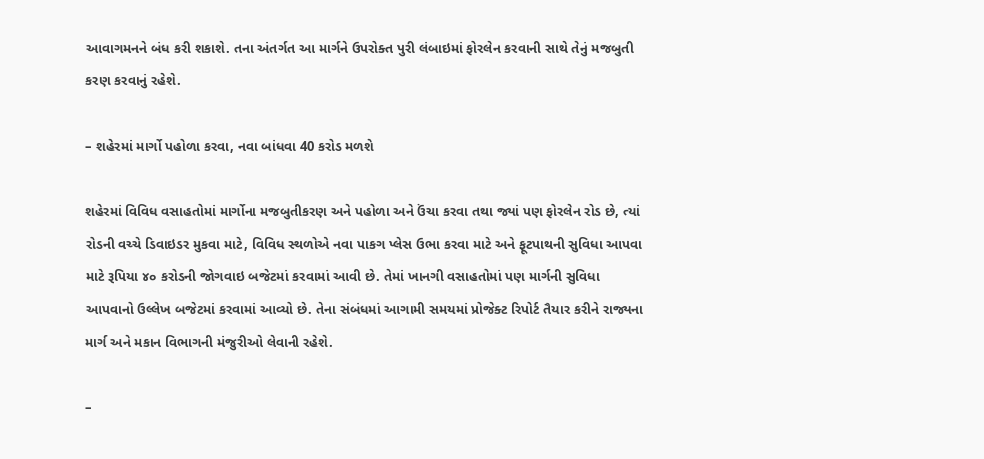આવાગમનને બંધ કરી શકાશે. તના અંતર્ગત આ માર્ગને ઉપરોક્ત પુરી લંબાઇમાં ફોરલેન કરવાની સાથે તેનું મજબુતી કરણ કરવાનું રહેશે.

– શહેરમાં માર્ગો પહોળા કરવા, નવા બાંધવા 40 કરોડ મળશે

શહેરમાં વિવિધ વસાહતોમાં માર્ગોના મજબુતીકરણ અને પહોળા અને ઉંચા કરવા તથા જ્યાં પણ ફોરલેન રોડ છે, ત્યાં રોડની વચ્ચે ડિવાઇડર મુકવા માટે, વિવિધ સ્થળોએ નવા પાકગ પ્લેસ ઉભા કરવા માટે અને ફૂટપાથની સુવિધા આપવા માટે રૂપિયા ૪૦ કરોડની જોગવાઇ બજેટમાં કરવામાં આવી છે. તેમાં ખાનગી વસાહતોમાં પણ માર્ગની સુવિધા આપવાનો ઉલ્લેખ બજેટમાં કરવામાં આવ્યો છે. તેના સંબંધમાં આગામી સમયમાં પ્રોજેક્ટ રિપોર્ટ તૈયાર કરીને રાજ્યના માર્ગ અને મકાન વિભાગની મંજુરીઓ લેવાની રહેશે.

–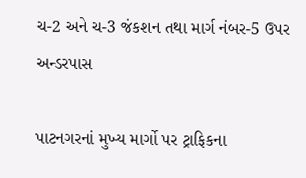ચ-2 અને ચ-3 જંકશન તથા માર્ગ નંબર-5 ઉપર અન્ડરપાસ

પાટનગરનાં મુખ્ય માર્ગો પર ટ્રાફિકના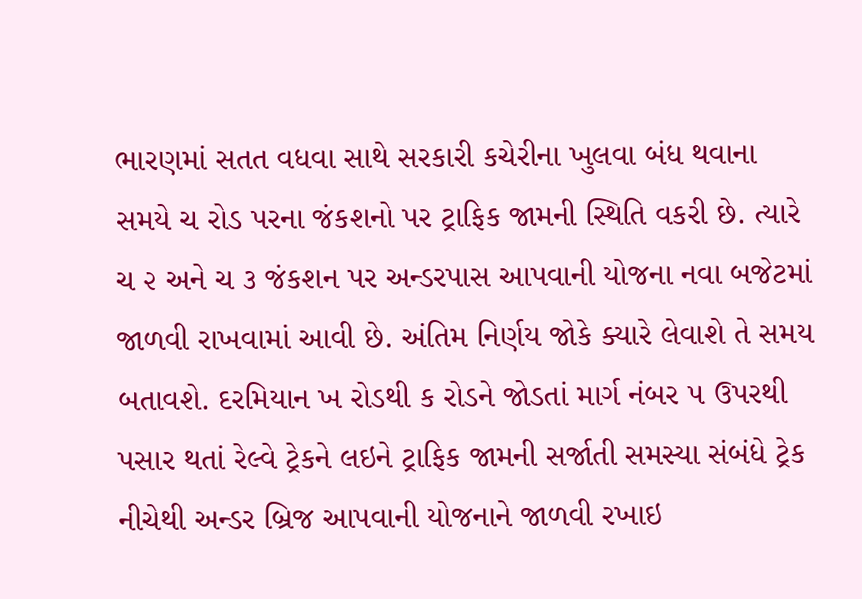ભારણમાં સતત વધવા સાથે સરકારી કચેરીના ખુલવા બંધ થવાના સમયે ચ રોડ પરના જંકશનો પર ટ્રાફિક જામની સ્થિતિ વકરી છે. ત્યારે ચ ૨ અને ચ ૩ જંકશન પર અન્ડરપાસ આપવાની યોજના નવા બજેટમાં જાળવી રાખવામાં આવી છે. અંતિમ નિર્ણય જોકે ક્યારે લેવાશે તે સમય બતાવશે. દરમિયાન ખ રોડથી ક રોડને જોડતાં માર્ગ નંબર ૫ ઉપરથી પસાર થતાં રેલ્વે ટ્રેકને લઇને ટ્રાફિક જામની સર્જાતી સમસ્યા સંબંધે ટ્રેક નીચેથી અન્ડર બ્રિજ આપવાની યોજનાને જાળવી રખાઇ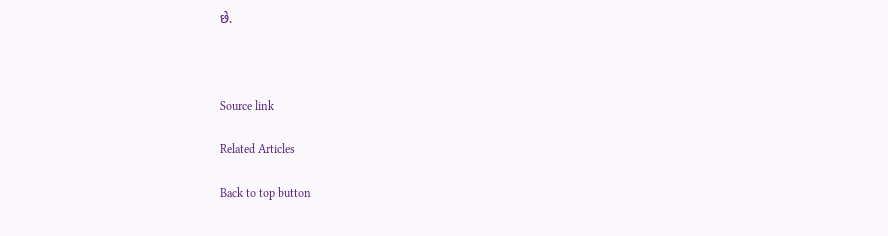છે.



Source link

Related Articles

Back to top button